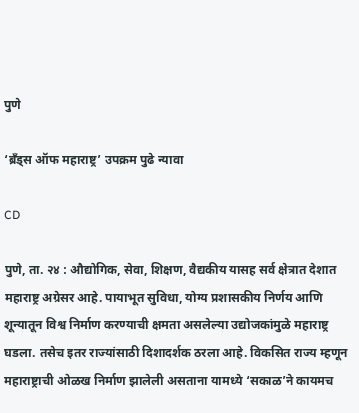पुणे

‘ब्रँड्स ऑफ महाराष्ट्र’ उपक्रम पुढे न्यावा

CD

पुणे, ता. २४ : औद्योगिक, सेवा, शिक्षण, वैद्यकीय यासह सर्व क्षेत्रात देशात महाराष्ट्र अग्रेसर आहे. पायाभूत सुविधा, योग्य प्रशासकीय निर्णय आणि शून्यातून विश्व निर्माण करण्याची क्षमता असलेल्या उद्योजकांमुळे महाराष्ट्र घडला. तसेच इतर राज्यांसाठी दिशादर्शक ठरला आहे. विकसित राज्य म्हणून महाराष्ट्राची ओळख निर्माण झालेली असताना यामध्ये ‘सकाळ’ने कायमच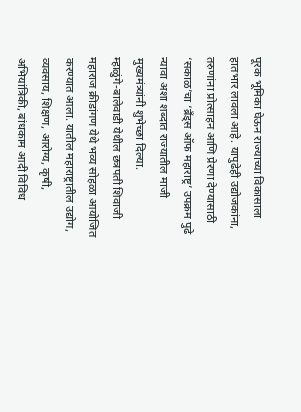पूरक भूमिका घेऊन राज्याच्या विकासाला हातभार लावला आहे. यापुढेही उद्योजकांना, तरुणांना प्रोत्साहन आणि प्रेरणा देण्यासाठी ‘सकाळ’चा ‘ब्रँड्स ऑफ महाराष्ट्र’ उपक्रम पुढे न्यावा अशा शब्दात राज्यातील माजी मुख्यमंत्र्यांनी शुभेच्छा दिल्या.
म्हाळुंगे-बालेवाडी येथील छत्रपती शिवाजी महाराज क्रीडांगण येथे भव्य सोहळा आयोजित करण्यात आला. यातील महाराष्ट्रातील उद्योग, व्यवसाय, शिक्षण, आरोग्य, कृषी, अभियांत्रिकी, बांधकाम आदी विविध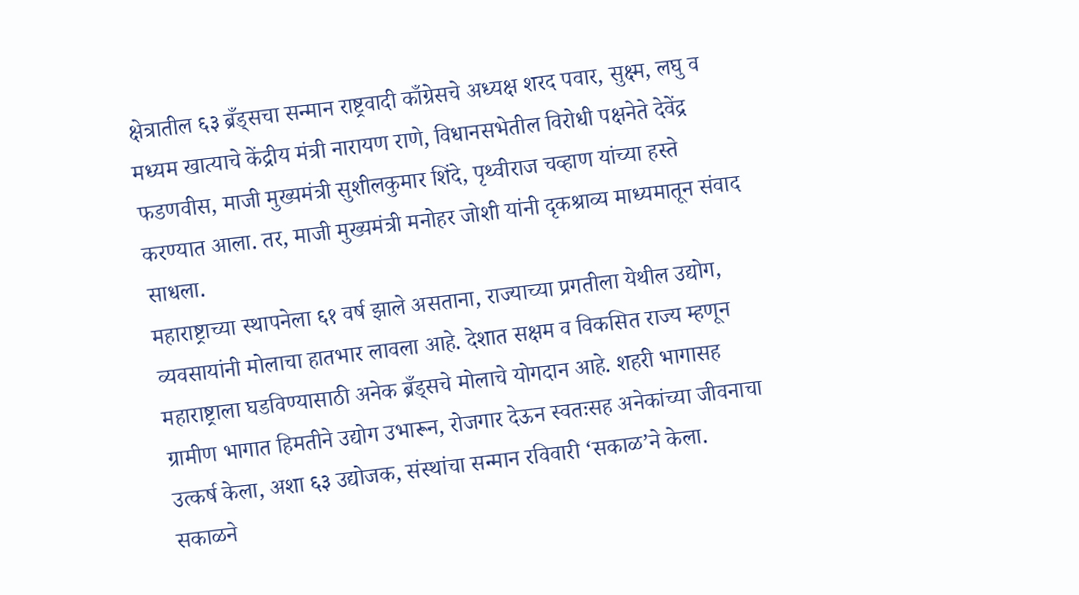क्षेत्रातील ६३ ब्रँड्सचा सन्मान राष्ट्रवादी काँग्रेसचे अध्यक्ष शरद पवार, सुक्ष्म, लघु व मध्यम खात्याचे केंद्रीय मंत्री नारायण राणे, विधानसभेतील विरोधी पक्षनेते देवेंद्र फडणवीस, माजी मुख्यमंत्री सुशीलकुमार शिंदे, पृथ्वीराज चव्हाण यांच्या हस्ते करण्यात आला. तर, माजी मुख्यमंत्री मनोहर जोशी यांनी दृकश्राव्य माध्यमातून संवाद साधला.
महाराष्ट्राच्या स्थापनेला ६१ वर्ष झाले असताना, राज्याच्या प्रगतीला येथील उद्योग, व्यवसायांनी मोलाचा हातभार लावला आहे. देशात सक्षम व विकसित राज्य म्हणून महाराष्ट्राला घडविण्यासाठी अनेक ब्रँड्सचे मोलाचे योगदान आहे. शहरी भागासह ग्रामीण भागात हिमतीने उद्योग उभारून, रोजगार देऊन स्वतःसह अनेकांच्या जीवनाचा उत्कर्ष केला, अशा ६३ उद्योजक, संस्थांचा सन्मान रविवारी ‘सकाळ’ने केला.
सकाळने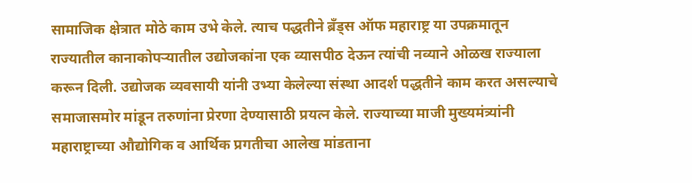सामाजिक क्षेत्रात मोठे काम उभे केले. त्याच पद्धतीने ब्रँड्स ऑफ महाराष्ट्र या उपक्रमातून राज्यातील कानाकोपऱ्यातील उद्योजकांना एक व्यासपीठ देऊन त्यांची नव्याने ओळख राज्याला करून दिली. उद्योजक व्यवसायी यांनी उभ्या केलेल्या संस्था आदर्श पद्धतीने काम करत असल्याचे समाजासमोर मांडून तरुणांना प्रेरणा देण्यासाठी प्रयत्न केले. राज्याच्या माजी मुख्यमंत्र्यांनी महाराष्ट्राच्या औद्योगिक व आर्थिक प्रगतीचा आलेख मांडताना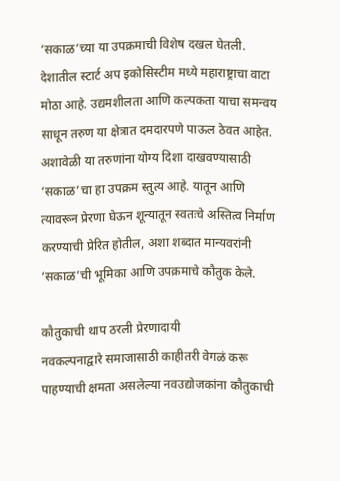‘सकाळ’च्या या उपक्रमाची विशेष दखल घेतली.
देशातील स्टार्ट अप इकोसिस्टीम मध्ये महाराष्ट्राचा वाटा मोठा आहे. उद्यमशीलता आणि कल्पकता याचा समन्वय साधून तरुण या क्षेत्रात दमदारपणे पाऊल ठेवत आहेत. अशावेळी या तरुणांना योग्य दिशा दाखवण्यासाठी ‘सकाळ’चा हा उपक्रम स्तुत्य आहे. यातून आणि त्यावरून प्रेरणा घेऊन शून्यातून स्वतःचे अस्तित्व निर्माण करण्याची प्रेरित होतील, अशा शब्दात मान्यवरांनी ‘सकाळ’ची भूमिका आणि उपक्रमाचे कौतुक केले.

कौतुकाची थाप ठरली प्रेरणादायी
नवकल्पनाद्वारे समाजासाठी काहीतरी वेगळं करू पाहण्याची क्षमता असलेल्या नवउद्योजकांना कौतुकाची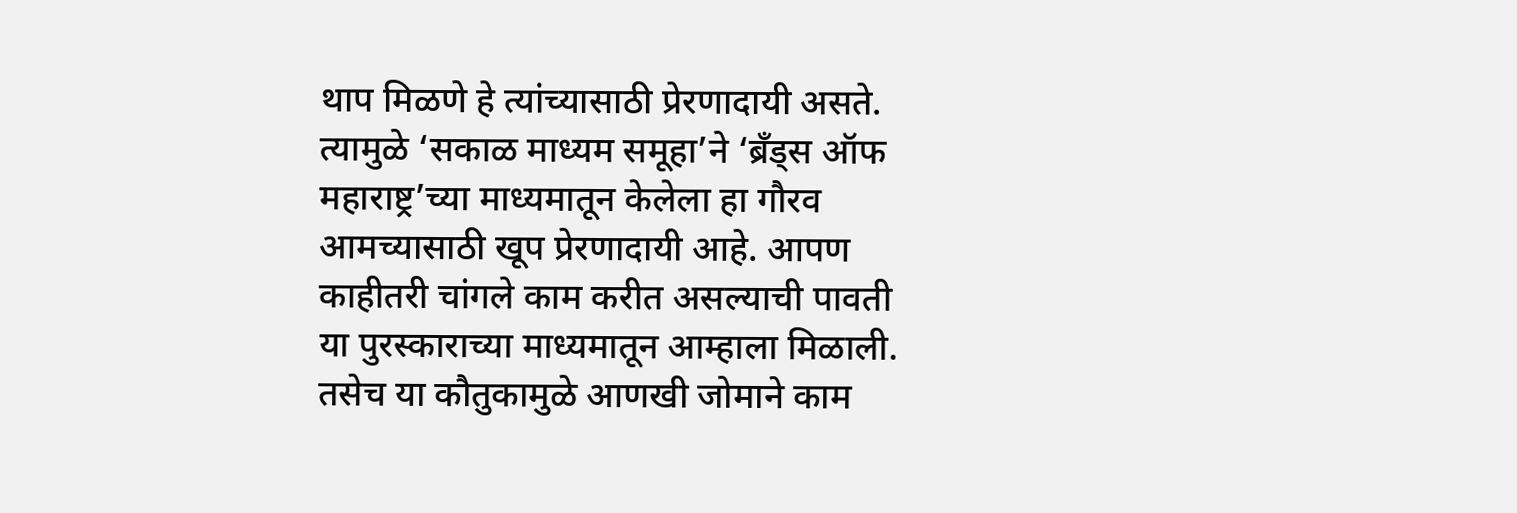थाप मिळणे हे त्यांच्यासाठी प्रेरणादायी असते. त्यामुळे ‘सकाळ माध्यम समूहा’ने ‘ब्रँड्स ऑफ महाराष्ट्र’च्या माध्यमातून केलेला हा गौरव आमच्यासाठी खूप प्रेरणादायी आहे. आपण काहीतरी चांगले काम करीत असल्याची पावती या पुरस्काराच्या माध्यमातून आम्हाला मिळाली. तसेच या कौतुकामुळे आणखी जोमाने काम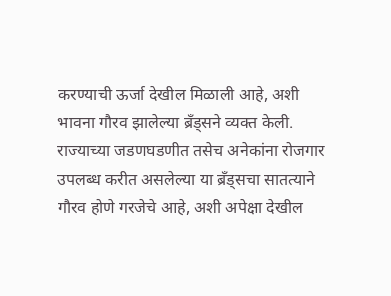करण्याची ऊर्जा देखील मिळाली आहे, अशी भावना गौरव झालेल्या ब्रँड्सने व्यक्त केली. राज्याच्या जडणघडणीत तसेच अनेकांना रोजगार उपलब्ध करीत असलेल्या या ब्रँड्सचा सातत्याने गौरव होणे गरजेचे आहे, अशी अपेक्षा देखील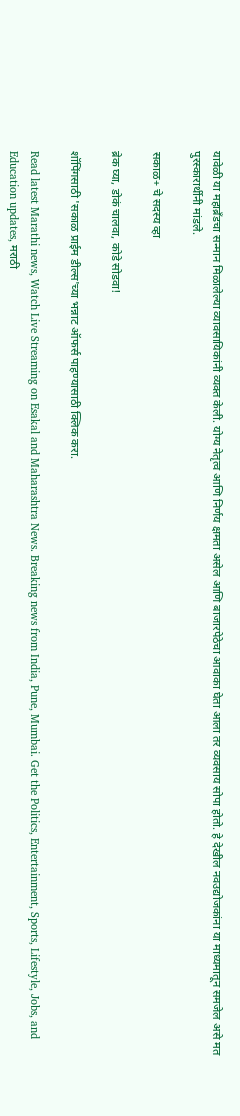यावेळी या महाब्रँडचा सन्मान मिळालेल्या व्यावसायिकांनी व्यक्त केली. योग्य नेतृत्व आणि निर्णय क्षमता असेल आणि बाजारपेठेचा आवाका घेता आला तर व्यवसाय सोपा होतो. हे देखील नवउद्योजकांना या माध्यमातून समजेल असे मत पुरस्कारार्थीनी मांडले.

सकाळ+ चे सदस्य व्हा

ब्रेक घ्या, डोकं चालवा, कोडे सोडवा!

शॉपिंगसाठी 'सकाळ प्राईम डील्स'च्या भन्नाट ऑफर्स पाहण्यासाठी क्लिक करा.

Read latest Marathi news, Watch Live Streaming on Esakal and Maharashtra News. Breaking news from India, Pune, Mumbai. Get the Politics, Entertainment, Sports, Lifestyle, Jobs, and Education updates, मराठी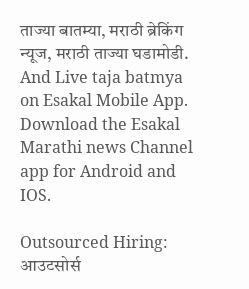ताज्या बातम्या, मराठी ब्रेकिंग न्यूज, मराठी ताज्या घडामोडी. And Live taja batmya on Esakal Mobile App. Download the Esakal Marathi news Channel app for Android and IOS.

Outsourced Hiring: आउटसोर्स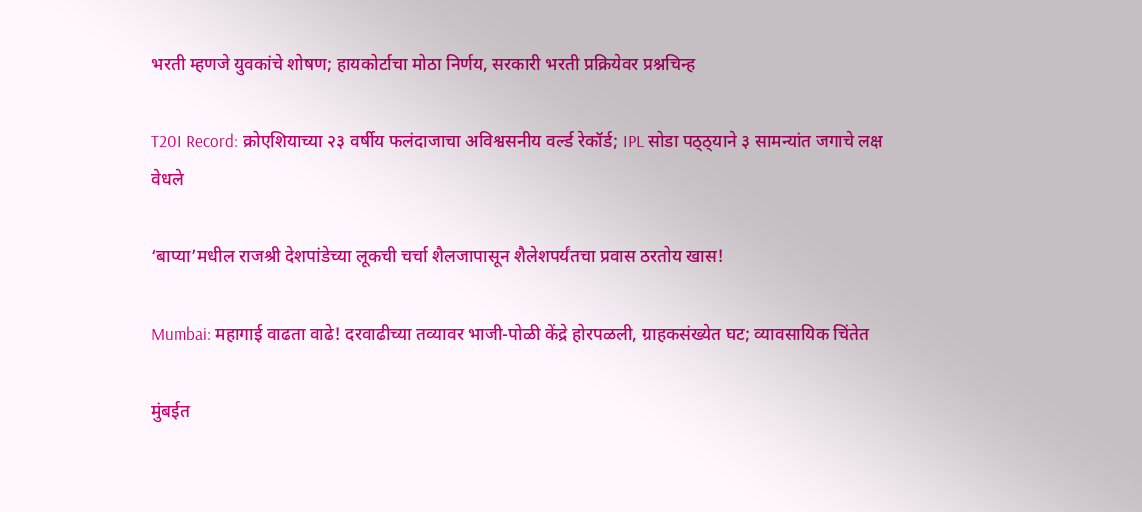भरती म्हणजे युवकांचे शोषण; हायकोर्टाचा मोठा निर्णय, सरकारी भरती प्रक्रियेवर प्रश्नचिन्ह

T20I Record: क्रोएशियाच्या २३ वर्षीय फलंदाजाचा अविश्वसनीय वर्ल्ड रेकॉर्ड; IPL सोडा पठ्ठ्याने ३ सामन्यांत जगाचे लक्ष वेधले

‘बाप्या’मधील राजश्री देशपांडेच्या लूकची चर्चा शैलजापासून शैलेशपर्यंतचा प्रवास ठरतोय खास!

Mumbai: महागाई वाढता वाढे! दरवाढीच्या तव्यावर भाजी-पोळी केंद्रे होरपळली, ग्राहकसंख्येत घट; व्यावसायिक चिंतेत

मुंबईत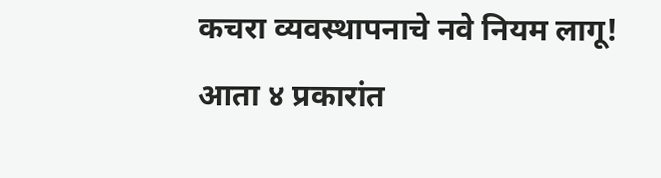कचरा व्यवस्थापनाचे नवे नियम लागू! आता ४ प्रकारांत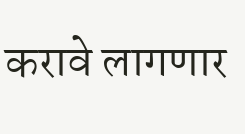करावे लागणार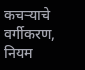कचऱ्याचे वर्गीकरण, नियम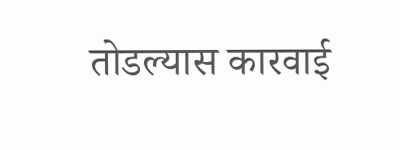तोडल्यास कारवाई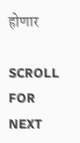होणार

SCROLL FOR NEXT